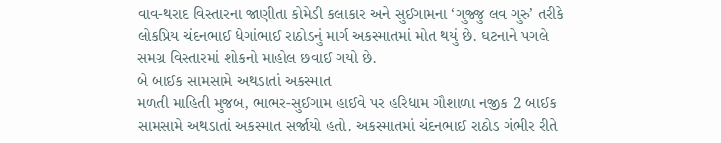વાવ-થરાદ વિસ્તારના જાણીતા કોમેડી કલાકાર અને સુઈગામના ‘ગુજ્જુ લવ ગુરુ’ તરીકે લોકપ્રિય ચંદનભાઈ ધેગાંભાઈ રાઠોડનું માર્ગ અકસ્માતમાં મોત થયું છે. ઘટનાને પગલે સમગ્ર વિસ્તારમાં શોકનો માહોલ છવાઈ ગયો છે.
બે બાઈક સામસામે અથડાતાં અકસ્માત
મળતી માહિતી મુજબ, ભાભર-સુઈગામ હાઈવે પર હરિધામ ગૌશાળા નજીક 2 બાઈક સામસામે અથડાતાં અકસ્માત સર્જાયો હતો. અકસ્માતમાં ચંદનભાઈ રાઠોડ ગંભીર રીતે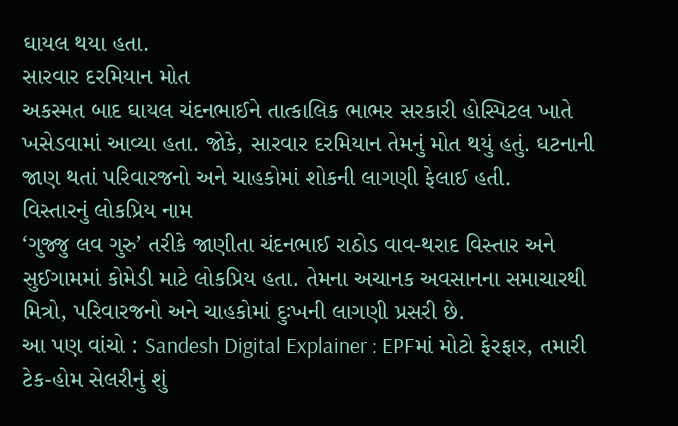ઘાયલ થયા હતા.
સારવાર દરમિયાન મોત
અકસ્મત બાદ ઘાયલ ચંદનભાઈને તાત્કાલિક ભાભર સરકારી હોસ્પિટલ ખાતે ખસેડવામાં આવ્યા હતા. જોકે, સારવાર દરમિયાન તેમનું મોત થયું હતું. ઘટનાની જાણ થતાં પરિવારજનો અને ચાહકોમાં શોકની લાગણી ફેલાઈ હતી.
વિસ્તારનું લોકપ્રિય નામ
‘ગુજ્જુ લવ ગુરુ’ તરીકે જાણીતા ચંદનભાઈ રાઠોડ વાવ-થરાદ વિસ્તાર અને સુઈગામમાં કોમેડી માટે લોકપ્રિય હતા. તેમના અચાનક અવસાનના સમાચારથી મિત્રો, પરિવારજનો અને ચાહકોમાં દુઃખની લાગણી પ્રસરી છે.
આ પણ વાંચો : Sandesh Digital Explainer : EPFમાં મોટો ફેરફાર, તમારી ટેક-હોમ સેલરીનું શું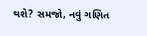થશે? સમજો, નવું ગણિત